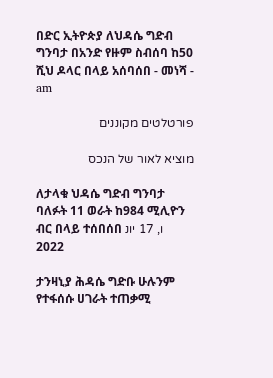በድር ኢትዮጵያ ለህዳሴ ግድብ ግንባታ በአንድ የዙም ስብሰባ ከ50 ሺህ ዶላር በላይ አሰባሰበ - መነሻ - am

פורטלטים מקוננים

מוציא לאור של הנכס

ለታላቁ ህዳሴ ግድብ ግንባታ ባለፉት 11 ወራት ከ984 ሚሊዮን ብር በላይ ተሰበሰበ ו, 17 יונ 2022

ታንዛኒያ ሕዳሴ ግድቡ ሁሉንም የተፋሰሱ ሀገራት ተጠቃሚ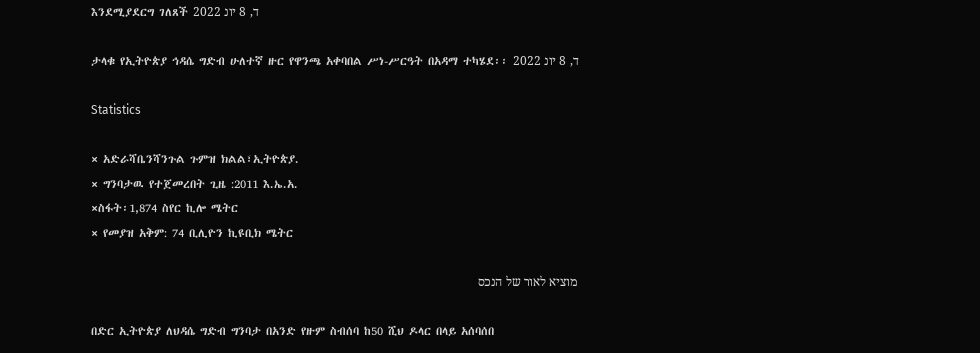እንደሚያደርግ ገለጸች ד, 8 יונ 2022

ታላቁ የኢትዮጵያ ኅዳሴ ግድብ ሁለተኛ ዙር የዋንጫ አቀባበል ሥነ-ሥርዓት በአዳማ ተካሄደ፡፡ ד, 8 יונ 2022

Statistics

× አድራሻቤንሻንጉል ጉምዝ ክልል፣ኢትዮጵያ.
× ግንባታዉ የተጀመረበት ጊዜ :2011 እ.ኤ.አ.
×ስፋት፡1,874 ስየር ኪሎ ሜትር
× የመያዝ አቅም: 74 ቢሊዮን ኪዩቢክ ሜትር

מוציא לאור של הנכס

በድር ኢትዮጵያ ለህዳሴ ግድብ ግንባታ በአንድ የዙም ስብሰባ ከ50 ሺህ ዶላር በላይ አሰባሰበ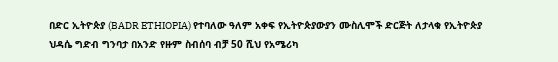በድር ኢትዮጵያ (BADR ETHIOPIA) የተባለው ዓለም አቀፍ የኢትዮጵያውያን ሙስሊሞች ድርጅት ለታላቁ የኢትዮጵያ ህዳሴ ግድብ ግንባታ በአንድ የዙም ስብሰባ ብቻ 50 ሺህ የአሜሪካ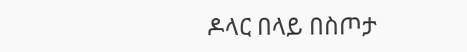ዶላር በላይ በስጦታ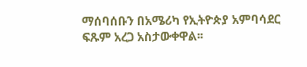ማሰባሰቡን በአሜሪካ የኢትዮጵያ አምባሳደር ፍጹም አረጋ አስታውቀዋል፡፡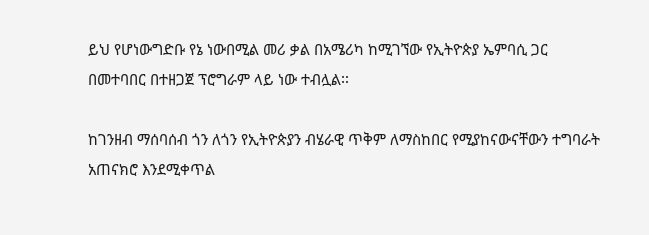ይህ የሆነውግድቡ የኔ ነውበሚል መሪ ቃል በአሜሪካ ከሚገኘው የኢትዮጵያ ኤምባሲ ጋር በመተባበር በተዘጋጀ ፕሮግራም ላይ ነው ተብሏል፡፡

ከገንዘብ ማሰባሰብ ጎን ለጎን የኢትዮጵያን ብሄራዊ ጥቅም ለማስከበር የሚያከናውናቸውን ተግባራት አጠናክሮ እንደሚቀጥል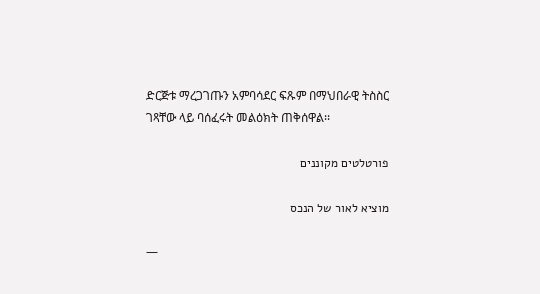ድርጅቱ ማረጋገጡን አምባሳደር ፍጹም በማህበራዊ ትስስር ገጻቸው ላይ ባሰፈሩት መልዕክት ጠቅሰዋል፡፡

פורטלטים מקוננים

מוציא לאור של הנכס

—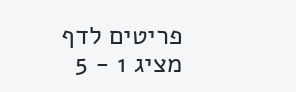פריטים לדף
מציג 1 - 5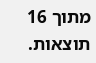מתוך 16 תוצאות.